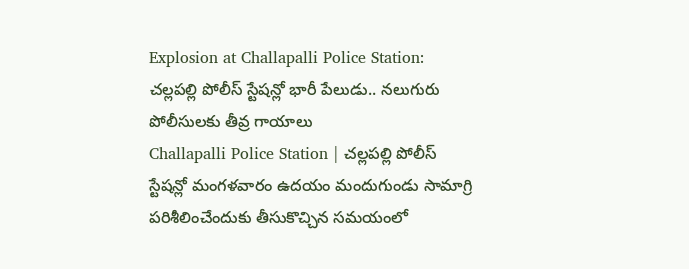Explosion at Challapalli Police Station: చల్లపల్లి పోలీస్ స్టేషన్లో భారీ పేలుడు.. నలుగురు పోలీసులకు తీవ్ర గాయాలు
Challapalli Police Station | చల్లపల్లి పోలీస్ స్టేషన్లో మంగళవారం ఉదయం మందుగుండు సామాగ్రి పరిశీలించేందుకు తీసుకొచ్చిన సమయంలో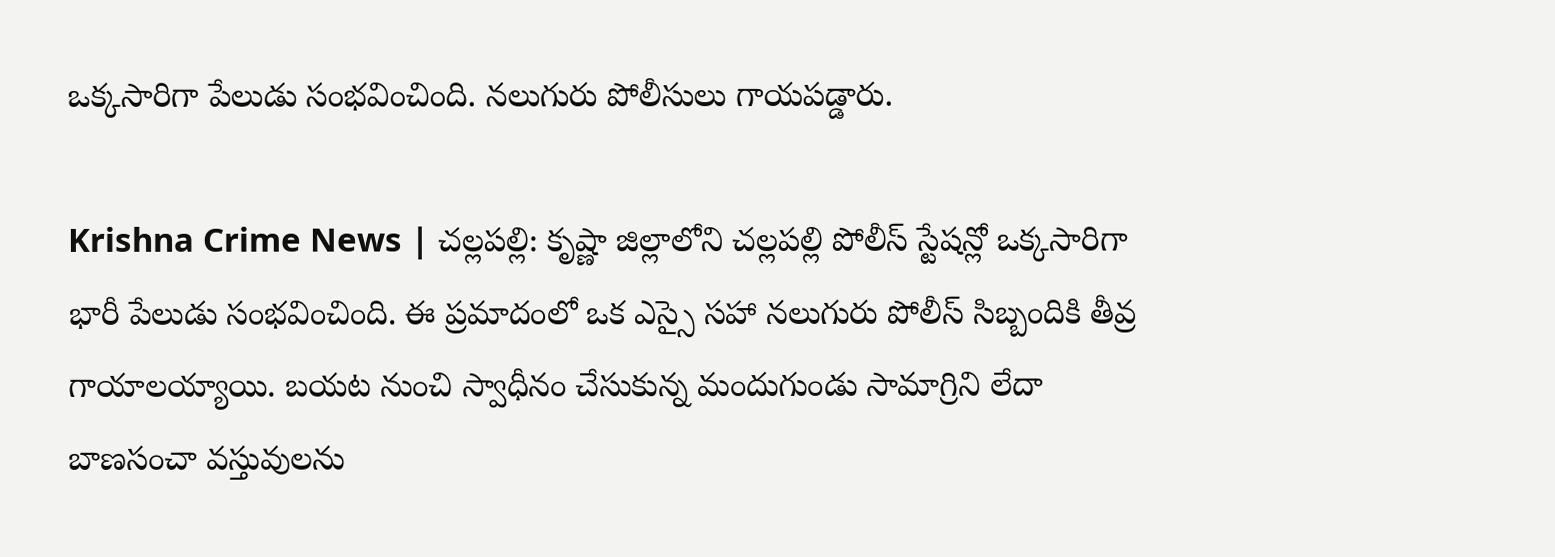ఒక్కసారిగా పేలుడు సంభవించింది. నలుగురు పోలీసులు గాయపడ్డారు.

Krishna Crime News | చల్లపల్లి: కృష్ణా జిల్లాలోని చల్లపల్లి పోలీస్ స్టేషన్లో ఒక్కసారిగా భారీ పేలుడు సంభవించింది. ఈ ప్రమాదంలో ఒక ఎస్సై సహా నలుగురు పోలీస్ సిబ్బందికి తీవ్ర గాయాలయ్యాయి. బయట నుంచి స్వాధీనం చేసుకున్న మందుగుండు సామాగ్రిని లేదా బాణసంచా వస్తువులను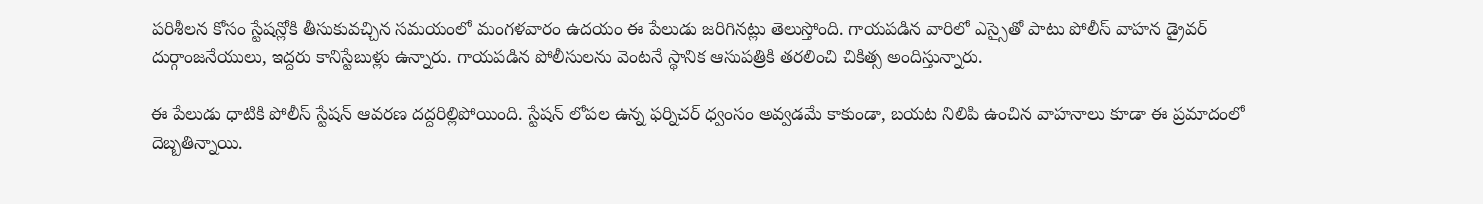పరిశీలన కోసం స్టేషన్లోకి తీసుకువచ్చిన సమయంలో మంగళవారం ఉదయం ఈ పేలుడు జరిగినట్లు తెలుస్తోంది. గాయపడిన వారిలో ఎస్సైతో పాటు పోలీస్ వాహన డ్రైవర్ దుర్గాంజనేయులు, ఇద్దరు కానిస్టేబుళ్లు ఉన్నారు. గాయపడిన పోలీసులను వెంటనే స్థానిక ఆసుపత్రికి తరలించి చికిత్స అందిస్తున్నారు.

ఈ పేలుడు ధాటికి పోలీస్ స్టేషన్ ఆవరణ దద్దరిల్లిపోయింది. స్టేషన్ లోపల ఉన్న ఫర్నిచర్ ధ్వంసం అవ్వడమే కాకుండా, బయట నిలిపి ఉంచిన వాహనాలు కూడా ఈ ప్రమాదంలో దెబ్బతిన్నాయి.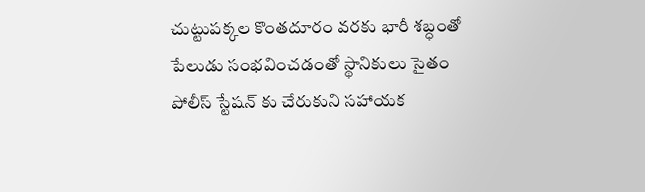చుట్టుపక్కల కొంతదూరం వరకు భారీ శబ్ధంతో పేలుడు సంభవించడంతో స్థానికులు సైతం పోలీస్ స్టేషన్ కు చేరుకుని సహాయక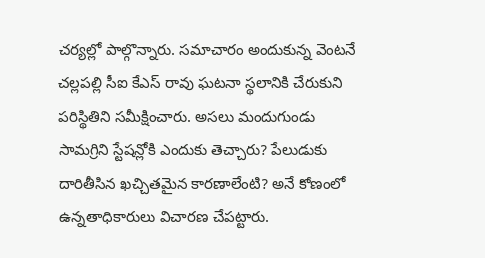చర్యల్లో పాల్గొన్నారు. సమాచారం అందుకున్న వెంటనే చల్లపల్లి సీఐ కేఎస్ రావు ఘటనా స్థలానికి చేరుకుని పరిస్థితిని సమీక్షించారు. అసలు మందుగుండు సామగ్రిని స్టేషన్లోకి ఎందుకు తెచ్చారు? పేలుడుకు దారితీసిన ఖచ్చితమైన కారణాలేంటి? అనే కోణంలో ఉన్నతాధికారులు విచారణ చేపట్టారు.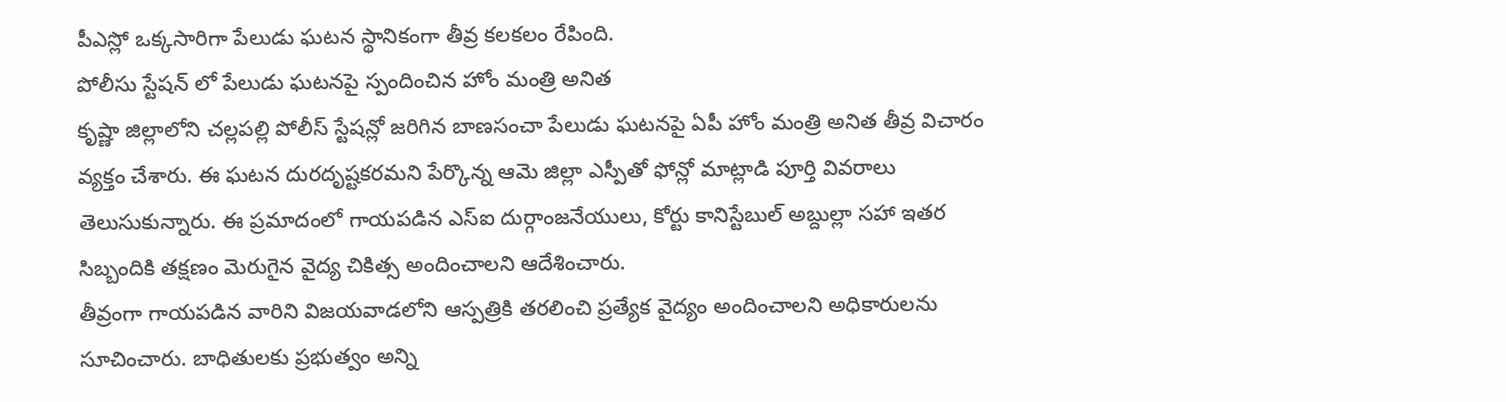పీఎస్లో ఒక్కసారిగా పేలుడు ఘటన స్థానికంగా తీవ్ర కలకలం రేపింది.
పోలీసు స్టేషన్ లో పేలుడు ఘటనపై స్పందించిన హోం మంత్రి అనిత
కృష్ణా జిల్లాలోని చల్లపల్లి పోలీస్ స్టేషన్లో జరిగిన బాణసంచా పేలుడు ఘటనపై ఏపీ హోం మంత్రి అనిత తీవ్ర విచారం వ్యక్తం చేశారు. ఈ ఘటన దురదృష్టకరమని పేర్కొన్న ఆమె జిల్లా ఎస్పీతో ఫోన్లో మాట్లాడి పూర్తి వివరాలు తెలుసుకున్నారు. ఈ ప్రమాదంలో గాయపడిన ఎస్ఐ దుర్గాంజనేయులు, కోర్టు కానిస్టేబుల్ అబ్దుల్లా సహా ఇతర సిబ్బందికి తక్షణం మెరుగైన వైద్య చికిత్స అందించాలని ఆదేశించారు.
తీవ్రంగా గాయపడిన వారిని విజయవాడలోని ఆస్పత్రికి తరలించి ప్రత్యేక వైద్యం అందించాలని అధికారులను సూచించారు. బాధితులకు ప్రభుత్వం అన్ని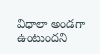విధాలా అండగా ఉంటుందని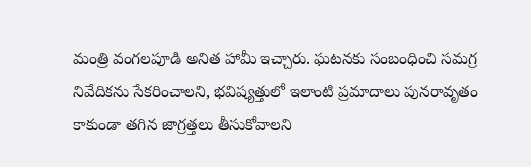మంత్రి వంగలపూడి అనిత హామీ ఇచ్చారు. ఘటనకు సంబంధించి సమగ్ర నివేదికను సేకరించాలని, భవిష్యత్తులో ఇలాంటి ప్రమాదాలు పునరావృతం కాకుండా తగిన జాగ్రత్తలు తీసుకోవాలని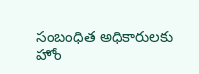సంబంధిత అధికారులకు హోం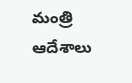మంత్రి ఆదేశాలు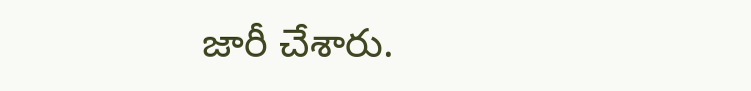జారీ చేశారు.